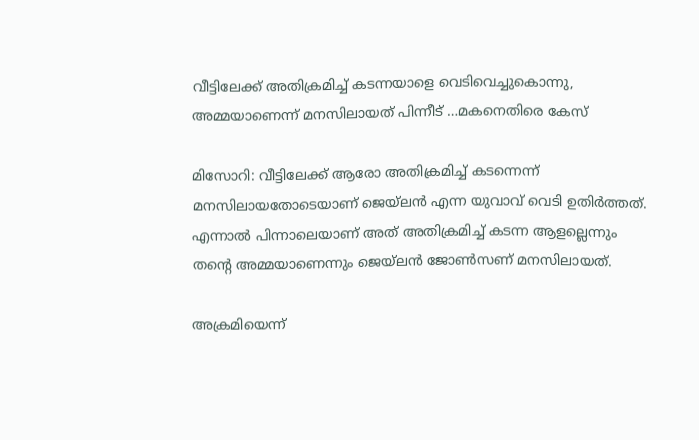വീട്ടിലേക്ക് അതിക്രമിച്ച് കടന്നയാളെ വെടിവെച്ചുകൊന്നു, അമ്മയാണെന്ന് മനസിലായത് പിന്നീട് …മകനെതിരെ കേസ്

മിസോറി: വീട്ടിലേക്ക് ആരോ അതിക്രമിച്ച് കടന്നെന്ന് മനസിലായതോടെയാണ് ജെയ്ലന്‍ എന്ന യുവാവ് വെടി ഉതിര്‍ത്തത്. എന്നാല്‍ പിന്നാലെയാണ് അത് അതിക്രമിച്ച് കടന്ന ആളല്ലെന്നും തന്റെ അമ്മയാണെന്നും ജെയ്‌ലന്‍ ജോണ്‍സണ് മനസിലായത്.

അക്രമിയെന്ന്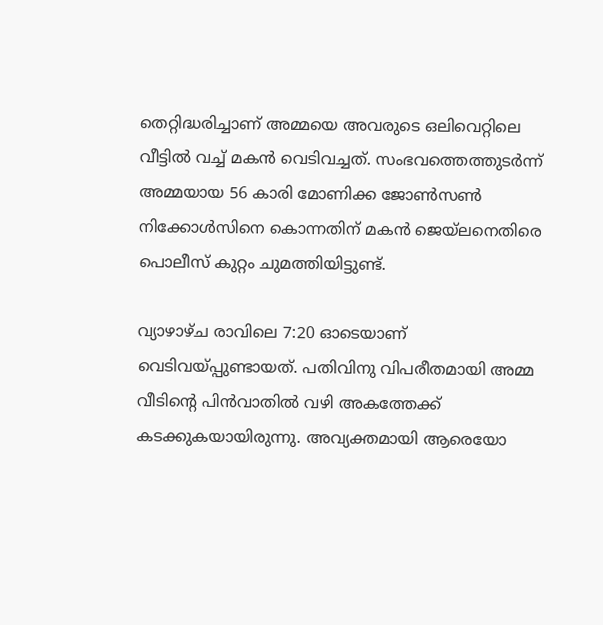തെറ്റിദ്ധരിച്ചാണ് അമ്മയെ അവരുടെ ഒലിവെറ്റിലെ വീട്ടില്‍ വച്ച് മകന്‍ വെടിവച്ചത്. സംഭവത്തെത്തുടര്‍ന്ന് അമ്മയായ 56 കാരി മോണിക്ക ജോണ്‍സണ്‍ നിക്കോള്‍സിനെ കൊന്നതിന് മകന്‍ ജെയ്‌ലനെതിരെ പൊലീസ് കുറ്റം ചുമത്തിയിട്ടുണ്ട്.

വ്യാഴാഴ്ച രാവിലെ 7:20 ഓടെയാണ് വെടിവയ്പ്പുണ്ടായത്. പതിവിനു വിപരീതമായി അമ്മ വീടിന്റെ പിന്‍വാതില്‍ വഴി അകത്തേക്ക് കടക്കുകയായിരുന്നു. അവ്യക്തമായി ആരെയോ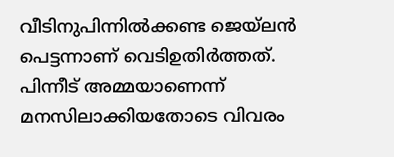വീടിനുപിന്നില്‍ക്കണ്ട ജെയ്‌ലന്‍ പെട്ടന്നാണ് വെടിഉതിര്‍ത്തത്. പിന്നീട് അമ്മയാണെന്ന് മനസിലാക്കിയതോടെ വിവരം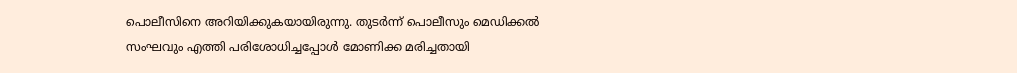പൊലീസിനെ അറിയിക്കുകയായിരുന്നു. തുടര്‍ന്ന് പൊലീസും മെഡിക്കല്‍ സംഘവും എത്തി പരിശോധിച്ചപ്പോള്‍ മോണിക്ക മരിച്ചതായി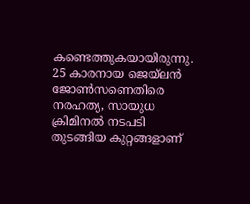കണ്ടെത്തുകയായിരുന്നു. 25 കാരനായ ജെയ്ലന്‍ ജോണ്‍സണെതിരെ നരഹത്യ, സായുധ ക്രിമിനല്‍ നടപടി തുടങ്ങിയ കുറ്റങ്ങളാണ്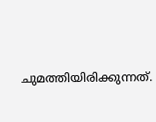ചുമത്തിയിരിക്കുന്നത്.